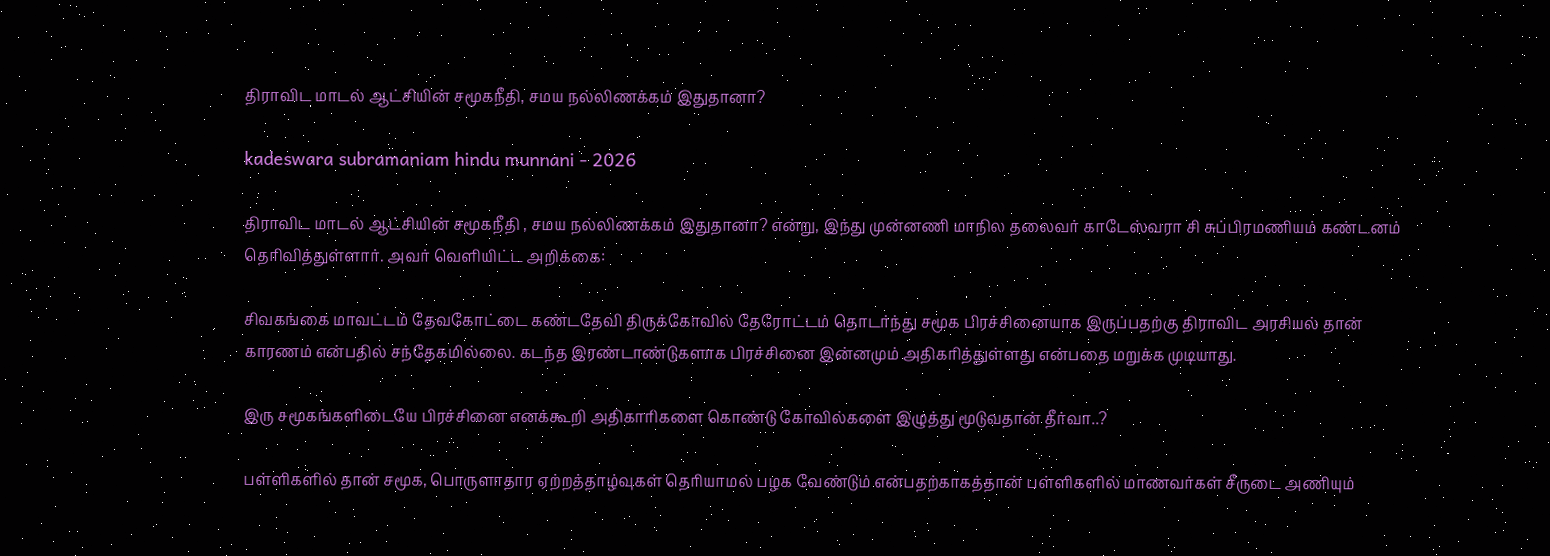திராவிட மாடல் ஆட்சியின் சமூகநீதி, சமய நல்லிணக்கம் இதுதானா?

kadeswara subramaniam hindu munnani - 2026

திராவிட மாடல் ஆட்சியின் சமூகநீதி , சமய நல்லிணக்கம் இதுதானா? என்று, இந்து முன்னணி மாநில தலைவர் காடேஸ்வரா சி சுப்பிரமணியம் கண்டனம் தெரிவித்துள்ளார். அவர் வெளியிட்ட அறிக்கை:

சிவகங்கை மாவட்டம் தேவகோட்டை கண்டதேவி திருக்கோவில் தேரோட்டம் தொடர்ந்து சமூக பிரச்சினையாக இருப்பதற்கு திராவிட அரசியல் தான் காரணம் என்பதில் சந்தேகமில்லை. கடந்த இரண்டாண்டுகளாக பிரச்சினை இன்னமும் அதிகரித்துள்ளது என்பதை மறுக்க முடியாது.

இரு சமூகங்களிடையே பிரச்சினை எனக்கூறி அதிகாரிகளை கொண்டு கோவில்களை இழுத்து மூடுவதான் தீர்வா..?

பள்ளிகளில் தான் சமூக, பொருளாதார ஏற்றத்தாழ்வுகள் தெரியாமல் பழக வேண்டும் என்பதற்காகத்தான் பள்ளிகளில் மாணவர்கள் சீருடை அணியும்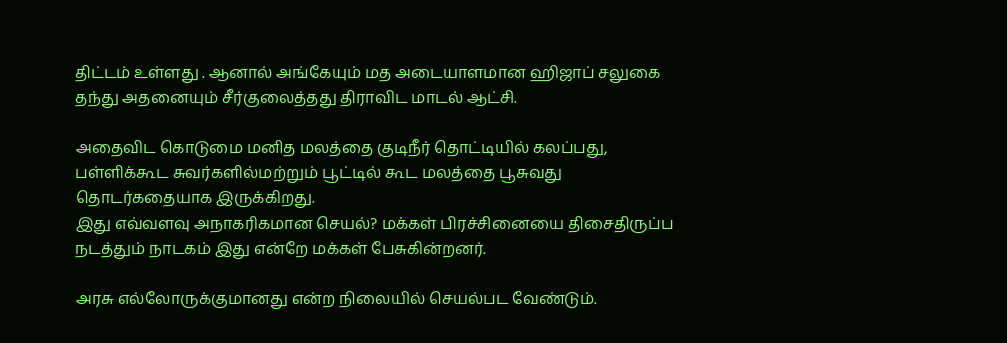திட்டம் உள்ளது . ஆனால் அங்கேயும் மத அடையாளமான ஹிஜாப் சலுகை தந்து அதனையும் சீர்குலைத்தது திராவிட மாடல் ஆட்சி.

அதைவிட கொடுமை மனித மலத்தை குடிநீர் தொட்டியில் கலப்பது, பள்ளிக்கூட சுவர்களில்மற்றும் பூட்டில் கூட மலத்தை பூசுவது தொடர்கதையாக இருக்கிறது.
இது எவ்வளவு அநாகரிகமான செயல்? மக்கள் பிரச்சினையை திசைதிருப்ப நடத்தும் நாடகம் இது என்றே மக்கள் பேசுகின்றனர்.

அரசு எல்லோருக்குமானது என்ற நிலையில் செயல்பட வேண்டும்.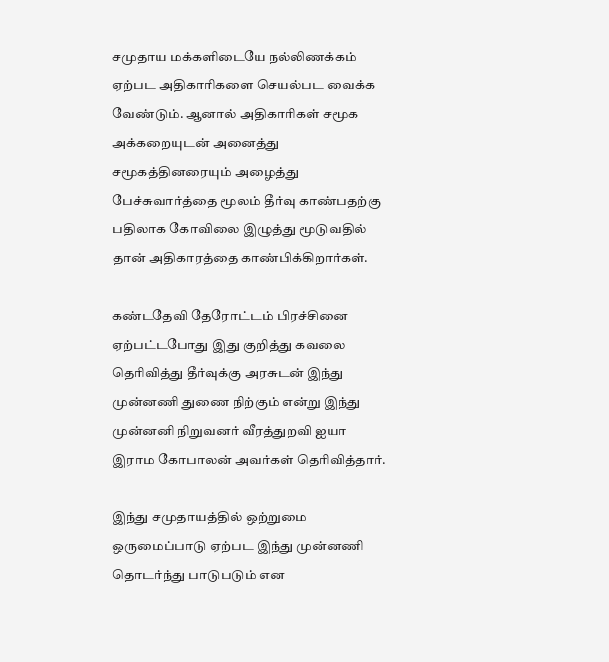சமுதாய மக்களிடையே நல்லிணக்கம் ஏற்பட அதிகாரிகளை செயல்பட வைக்க வேண்டும். ஆனால் அதிகாரிகள் சமூக அக்கறையுடன் அனைத்து சமூகத்தினரையும் அழைத்து பேச்சுவார்த்தை மூலம் தீர்வு காண்பதற்கு பதிலாக கோவிலை இழுத்து மூடுவதில் தான் அதிகாரத்தை காண்பிக்கிறார்கள்.

கண்டதேவி தேரோட்டம் பிரச்சினை ஏற்பட்டபோது இது குறித்து கவலை தெரிவித்து தீர்வுக்கு அரசுடன் இந்து முன்னணி துணை நிற்கும் என்று இந்து முன்னனி நிறுவனர் வீரத்துறவி ஐயா இராம கோபாலன் அவர்கள் தெரிவித்தார்.

இந்து சமுதாயத்தில் ஒற்றுமை ஒருமைப்பாடு ஏற்பட இந்து முன்னணி தொடர்ந்து பாடுபடும் என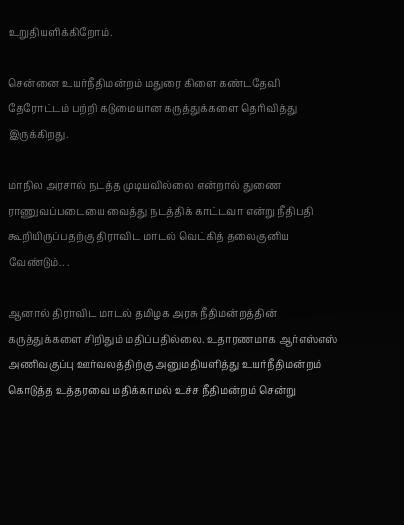உறுதியளிக்கிறோம்.

சென்னை உயர்நீதிமன்றம் மதுரை கிளை கண்டதேவி தேரோட்டம் பற்றி கடுமையான கருத்துக்களை தெரிவித்து இருக்கிறது.

மாநில அரசால் நடத்த முடியவில்லை என்றால் துணை ராணுவப்படையை வைத்து நடத்திக் காட்டவா என்று நீதிபதி கூறியிருப்பதற்கு திராவிட மாடல் வெட்கித் தலைகுனிய வேண்டும்.. .

ஆனால் திராவிட மாடல் தமிழக அரசு நீதிமன்றத்தின் கருத்துக்களை சிறிதும் மதிப்பதில்லை. உதாரணமாக ஆர்எஸ்எஸ் அணிவகுப்பு ஊர்வலத்திற்கு அனுமதியளித்து உயர்நீதிமன்றம் கொடுத்த உத்தரவை மதிக்காமல் உச்ச நீதிமன்றம் சென்று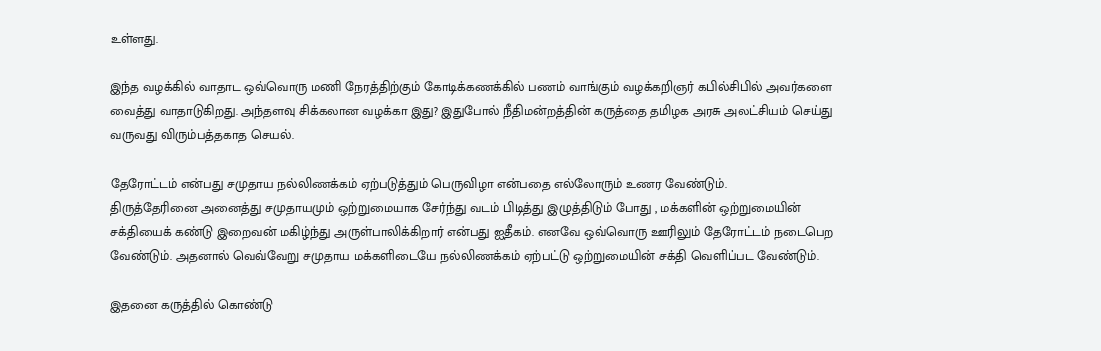உள்ளது.

இந்த வழக்கில் வாதாட ஒவ்வொரு மணி நேரத்திற்கும் கோடிக்கணக்கில் பணம் வாங்கும் வழக்கறிஞர் கபில்சிபில் அவர்களை வைத்து வாதாடுகிறது. அந்தளவு சிக்கலான வழக்கா இது? இதுபோல் நீதிமன்றத்தின் கருத்தை தமிழக அரசு அலட்சியம் செய்து வருவது விரும்பத்தகாத செயல்.

தேரோட்டம் என்பது சமுதாய நல்லிணக்கம் ஏற்படுத்தும் பெருவிழா என்பதை எல்லோரும் உணர வேண்டும்.
திருத்தேரினை அனைத்து சமுதாயமும் ஒற்றுமையாக சேர்ந்து வடம் பிடித்து இழுத்திடும் போது , மக்களின் ஒற்றுமையின் சக்தியைக் கண்டு இறைவன் மகிழ்ந்து அருள்பாலிக்கிறார் என்பது ஐதீகம். எனவே ஒவ்வொரு ஊரிலும் தேரோட்டம் நடைபெற வேண்டும். அதனால் வெவ்வேறு சமுதாய மக்களிடையே நல்லிணக்கம் ஏற்பட்டு ஒற்றுமையின் சக்தி வெளிப்பட வேண்டும்.

இதனை கருத்தில் கொண்டு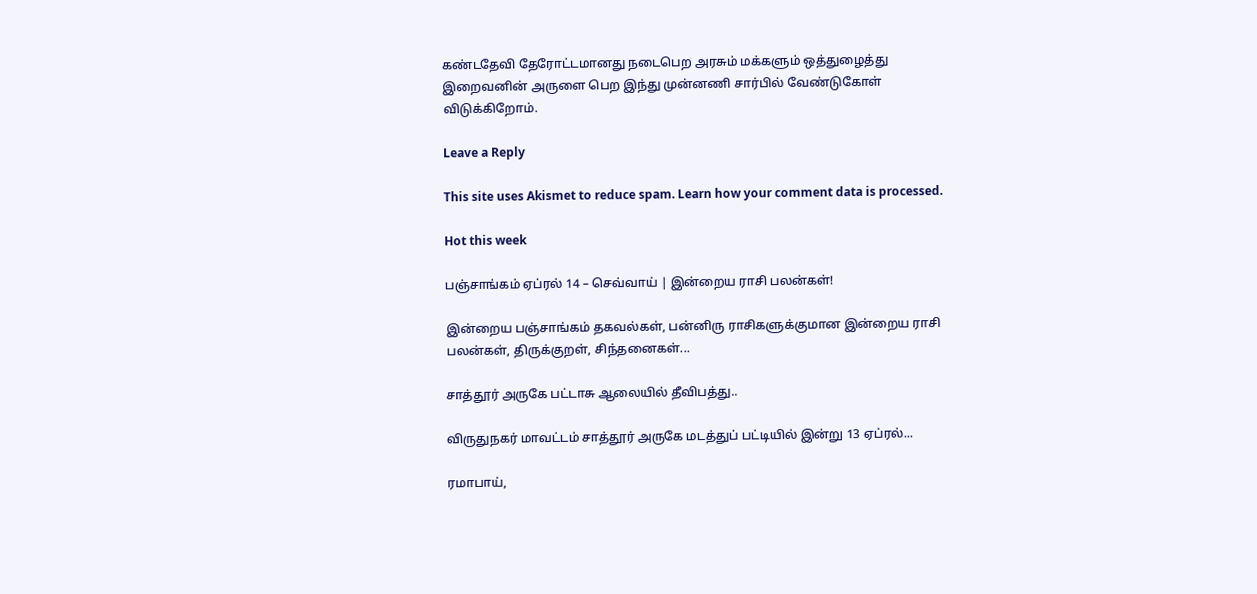கண்டதேவி தேரோட்டமானது நடைபெற அரசும் மக்களும் ஒத்துழைத்து இறைவனின் அருளை பெற இந்து முன்னணி சார்பில் வேண்டுகோள் விடுக்கிறோம்.

Leave a Reply

This site uses Akismet to reduce spam. Learn how your comment data is processed.

Hot this week

பஞ்சாங்கம் ஏப்ரல் 14 – செவ்வாய் | இன்றைய ராசி பலன்கள்!

இன்றைய பஞ்சாங்கம் தகவல்கள், பன்னிரு ராசிகளுக்குமான இன்றைய ராசி பலன்கள், திருக்குறள், சிந்தனைகள்...

சாத்தூர் அருகே பட்டாசு ஆலையில் தீவிபத்து..

விருதுநகர் மாவட்டம் சாத்தூர் அருகே மடத்துப் பட்டியில் இன்று 13 ஏப்ரல்...

ரமாபாய்,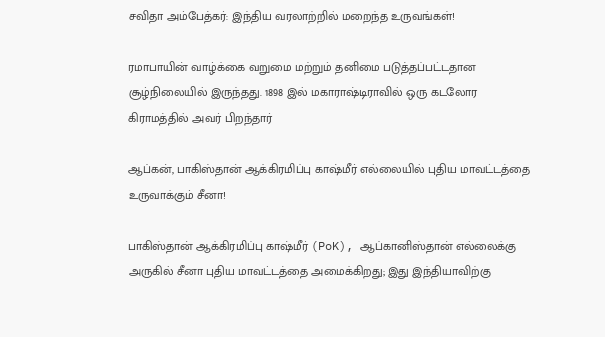சவிதா அம்பேத்கர்: இந்திய வரலாற்றில் மறைந்த உருவங்கள்!

ரமாபாயின் வாழ்க்கை வறுமை மற்றும் தனிமை படுத்தப்பட்டதான சூழ்நிலையில் இருந்தது. 1898 இல் மகாராஷ்டிராவில் ஒரு கடலோர கிராமத்தில் அவர் பிறந்தார்

ஆப்கன், பாகிஸ்தான் ஆக்கிரமிப்பு காஷ்மீர் எல்லையில் புதிய மாவட்டத்தை உருவாக்கும் சீனா!

பாகிஸ்தான் ஆக்கிரமிப்பு காஷ்மீர் (PoK), ஆப்கானிஸ்தான் எல்லைக்கு அருகில் சீனா புதிய மாவட்டத்தை அமைக்கிறது; இது இந்தியாவிற்கு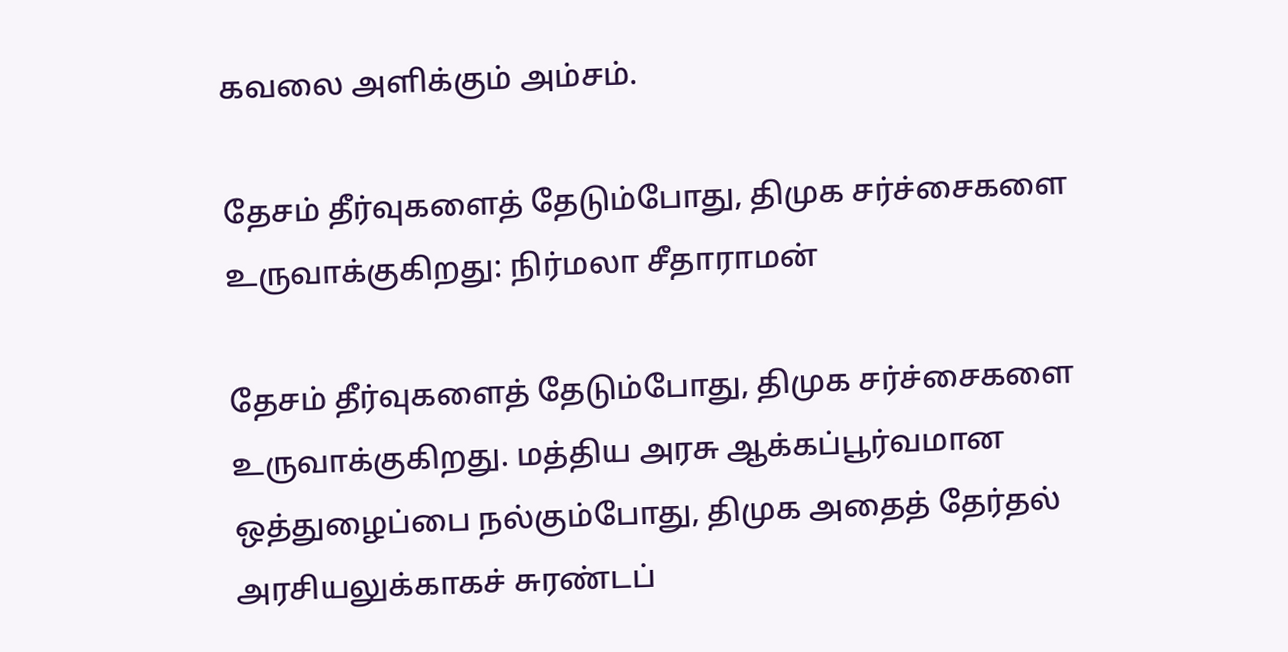கவலை அளிக்கும் அம்சம்.

தேசம் தீர்வுகளைத் தேடும்போது, திமுக சர்ச்சைகளை உருவாக்குகிறது: நிர்மலா சீதாராமன்

தேசம் தீர்வுகளைத் தேடும்போது, திமுக சர்ச்சைகளை உருவாக்குகிறது. மத்திய அரசு ஆக்கப்பூர்வமான ஒத்துழைப்பை நல்கும்போது, திமுக அதைத் தேர்தல் அரசியலுக்காகச் சுரண்டப்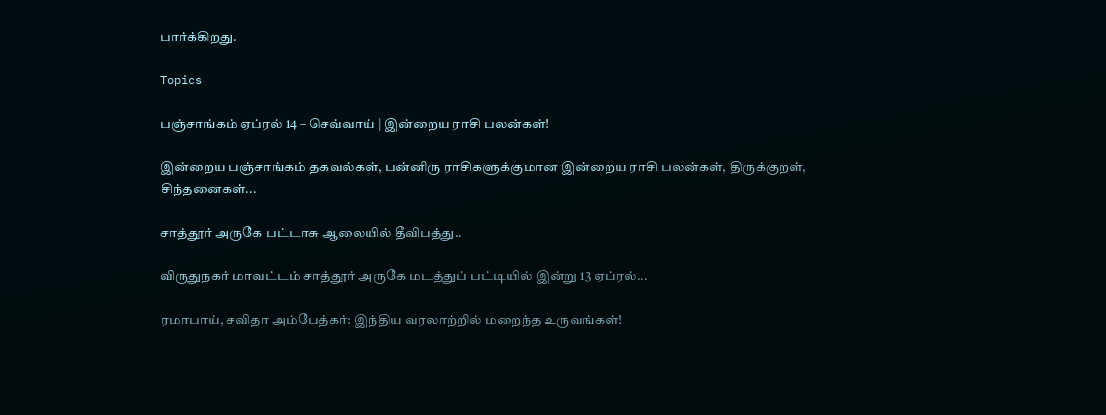பார்க்கிறது.

Topics

பஞ்சாங்கம் ஏப்ரல் 14 – செவ்வாய் | இன்றைய ராசி பலன்கள்!

இன்றைய பஞ்சாங்கம் தகவல்கள், பன்னிரு ராசிகளுக்குமான இன்றைய ராசி பலன்கள், திருக்குறள், சிந்தனைகள்...

சாத்தூர் அருகே பட்டாசு ஆலையில் தீவிபத்து..

விருதுநகர் மாவட்டம் சாத்தூர் அருகே மடத்துப் பட்டியில் இன்று 13 ஏப்ரல்...

ரமாபாய், சவிதா அம்பேத்கர்: இந்திய வரலாற்றில் மறைந்த உருவங்கள்!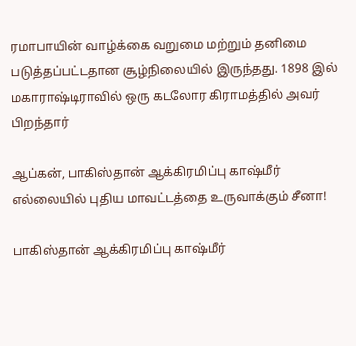ரமாபாயின் வாழ்க்கை வறுமை மற்றும் தனிமை படுத்தப்பட்டதான சூழ்நிலையில் இருந்தது. 1898 இல் மகாராஷ்டிராவில் ஒரு கடலோர கிராமத்தில் அவர் பிறந்தார்

ஆப்கன், பாகிஸ்தான் ஆக்கிரமிப்பு காஷ்மீர் எல்லையில் புதிய மாவட்டத்தை உருவாக்கும் சீனா!

பாகிஸ்தான் ஆக்கிரமிப்பு காஷ்மீர்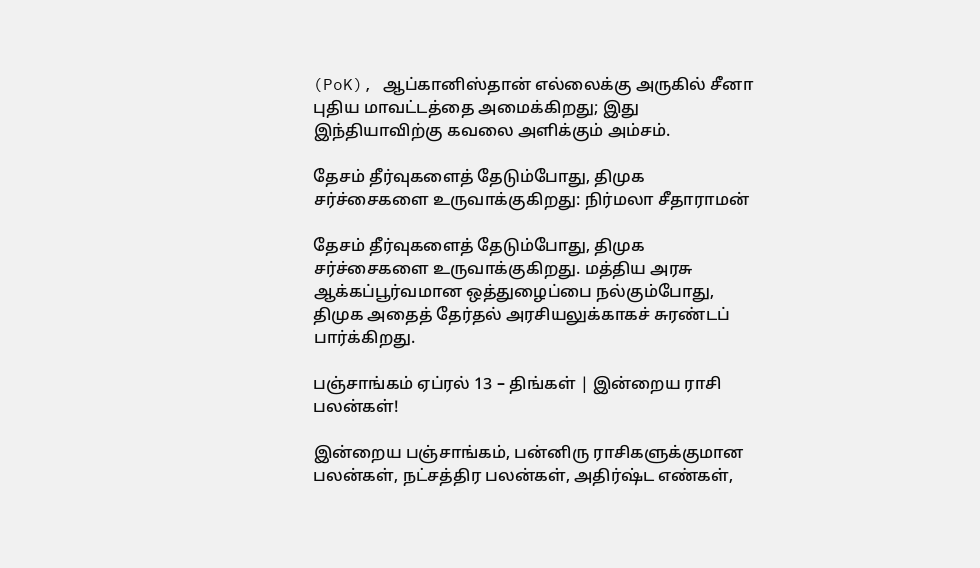(PoK), ஆப்கானிஸ்தான் எல்லைக்கு அருகில் சீனா புதிய மாவட்டத்தை அமைக்கிறது; இது இந்தியாவிற்கு கவலை அளிக்கும் அம்சம்.

தேசம் தீர்வுகளைத் தேடும்போது, திமுக சர்ச்சைகளை உருவாக்குகிறது: நிர்மலா சீதாராமன்

தேசம் தீர்வுகளைத் தேடும்போது, திமுக சர்ச்சைகளை உருவாக்குகிறது. மத்திய அரசு ஆக்கப்பூர்வமான ஒத்துழைப்பை நல்கும்போது, திமுக அதைத் தேர்தல் அரசியலுக்காகச் சுரண்டப் பார்க்கிறது.

பஞ்சாங்கம் ஏப்ரல் 13 – திங்கள் | இன்றைய ராசி பலன்கள்!

இன்றைய பஞ்சாங்கம், பன்னிரு ராசிகளுக்குமான பலன்கள், நட்சத்திர பலன்கள், அதிர்ஷ்ட எண்கள்,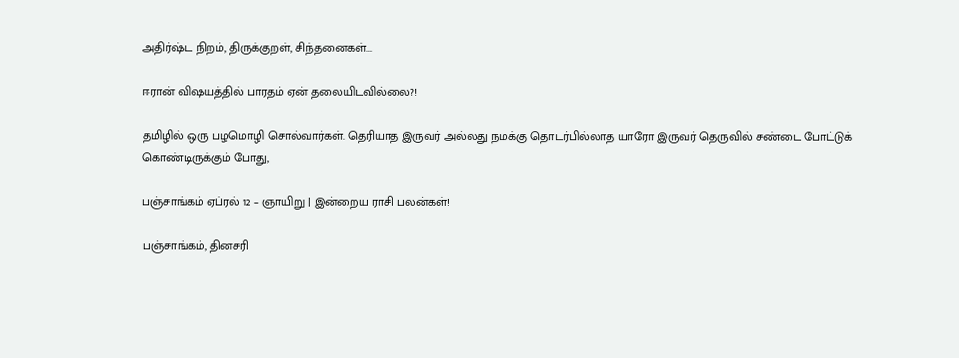அதிர்ஷ்ட நிறம், திருக்குறள், சிந்தனைகள்...

ஈரான் விஷயத்தில் பாரதம் ஏன் தலையிடவில்லை?!

தமிழில் ஒரு பழமொழி சொல்வார்கள். தெரியாத இருவர் அல்லது நமக்கு தொடர்பில்லாத யாரோ இருவர் தெருவில் சண்டை போட்டுக் கொண்டிருக்கும் போது,

பஞ்சாங்கம் ஏப்ரல் 12 – ஞாயிறு | இன்றைய ராசி பலன்கள்!

பஞ்சாங்கம், தினசரி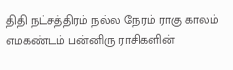திதி நட்சத்திரம் நல்ல நேரம் ராகு காலம் எமகண்டம் பன்னிரு ராசிகளின்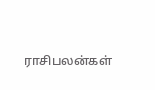ராசிபலன்கள்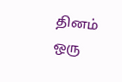தினம் ஒரு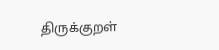திருக்குறள்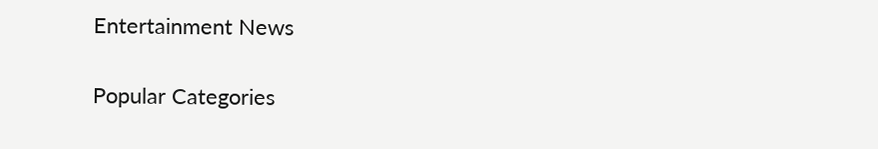Entertainment News

Popular Categories